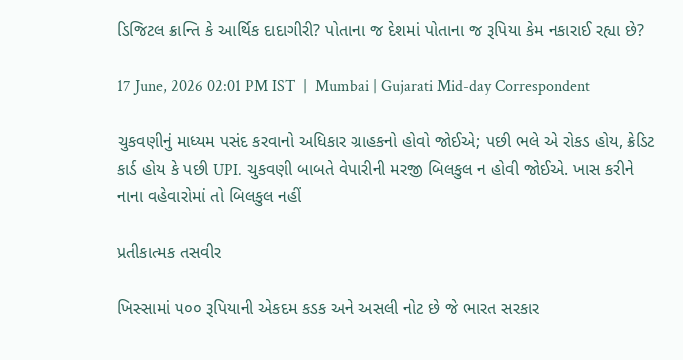ડિજિટલ ક્રાન્તિ કે આર્થિક દાદાગીરી? પોતાના જ દેશમાં પોતાના જ રૂપિયા કેમ નકારાઈ રહ્યા છે?

17 June, 2026 02:01 PM IST  |  Mumbai | Gujarati Mid-day Correspondent

ચુકવણીનું માધ્યમ પસંદ કરવાનો અધિકાર ગ્રાહકનો હોવો જોઈએ; પછી ભલે એ રોકડ હોય, ક્રેડિટ કાર્ડ હોય કે પછી UPI. ચુકવણી બાબતે વેપારીની મરજી બિલકુલ ન હોવી જોઈએ. ખાસ કરીને નાના વહેવારોમાં તો બિલકુલ નહીં

પ્રતીકાત્મક તસવીર

ખિસ્સામાં ૫૦૦ રૂપિયાની એકદમ કડક અને અસલી નોટ છે જે ભારત સરકાર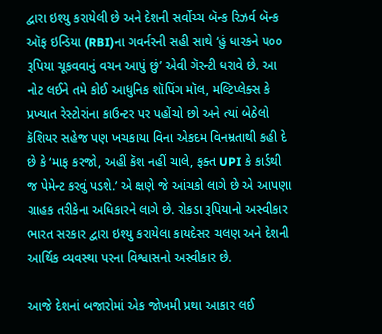દ્વારા ઇશ્યુ કરાયેલી છે અને દેશની સર્વોચ્ચ બૅન્ક રિઝર્વ બૅન્ક ઑફ ઇન્ડિયા (RBI)ના ગવર્નરની સહી સાથે ‘હું ધારકને ૫૦૦ રૂપિયા ચૂકવવાનું વચન આપું છું’ એવી ગૅરન્ટી ધરાવે છે. આ નોટ લઈને તમે કોઈ આધુનિક શૉપિંગ મૉલ, મલ્ટિપ્લેક્સ કે પ્રખ્યાત રેસ્ટોરાંના કાઉન્ટર પર પહોંચો છો અને ત્યાં બેઠેલો કૅશિયર સહેજ પણ ખચકાયા વિના એકદમ વિનમ્રતાથી કહી દે છે કે ‘માફ કરજો, અહીં કૅશ નહીં ચાલે, ફક્ત UPI કે કાર્ડથી જ પેમેન્ટ કરવું પડશે.’ એ ક્ષણે જે આંચકો લાગે છે એ આપણા ગ્રાહક તરીકેના અધિકારને લાગે છે. રોકડા રૂપિયાનો અસ્વીકાર ભારત સરકાર દ્વારા ઇશ્યુ કરાયેલા કાયદેસર ચલણ અને દેશની આર્થિક વ્યવસ્થા પરના વિશ્વાસનો અસ્વીકાર છે.

આજે દેશનાં બજારોમાં એક જોખમી પ્રથા આકાર લઈ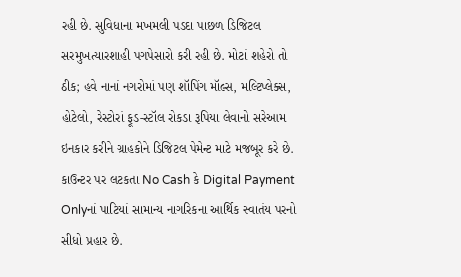રહી છે. સુવિધાના મખમલી પડદા પાછળ ડિજિટલ સરમુખત્યારશાહી પગપેસારો કરી રહી છે. મોટાં શહેરો તો ઠીક; હવે નાનાં નગરોમાં પણ શૉપિંગ મૉલ્સ, મલ્ટિપ્લેક્સ, હોટેલો, રેસ્ટોરાં ફૂડ-સ્ટૉલ રોકડા રૂપિયા લેવાનો સરેઆમ ઇનકાર કરીને ગ્રાહકોને ડિજિટલ પેમેન્ટ માટે મજબૂર કરે છે. કાઉન્ટર પર લટકતા No Cash કે Digital Payment Onlyનાં પાટિયાં સામાન્ય નાગરિકના આર્થિક સ્વાતંય પરનો સીધો પ્રહાર છે.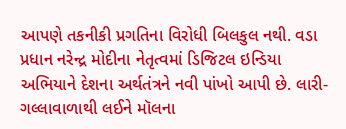આપણે તકનીકી પ્રગતિના વિરોધી બિલકુલ નથી. વડા પ્રધાન નરેન્દ્ર મોદીના નેતૃત્વમાં ડિજિટલ ઇન્ડિયા અભિયાને દેશના અર્થતંત્રને નવી પાંખો આપી છે. લારી-ગલ્લાવાળાથી લઈને મૉલના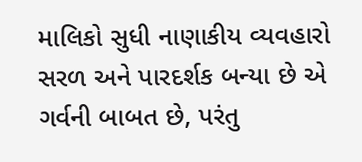માલિકો સુધી નાણાકીય વ્યવહારો સરળ અને પારદર્શક બન્યા છે એ ગર્વની બાબત છે, પરંતુ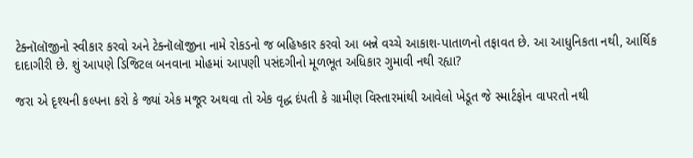ટેક્નૉલૉજીનો સ્વીકાર કરવો અને ટેક્નૉલૉજીના નામે રોકડનો જ બહિષ્કાર કરવો આ બન્ને વચ્ચે આકાશ-પાતાળનો તફાવત છે. આ આધુનિકતા નથી, આર્થિક દાદાગીરી છે. શું આપણે ડિજિટલ બનવાના મોહમાં આપણી પસંદગીનો મૂળભૂત અધિકાર ગુમાવી નથી રહ્યા?

જરા એ દૃશ્યની કલ્પના કરો કે જ્યાં એક મજૂર અથવા તો એક વૃદ્ધ દંપતી કે ગ્રામીણ વિસ્તારમાંથી આવેલો ખેડૂત જે સ્માર્ટફોન વાપરતો નથી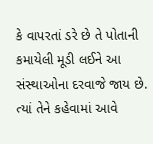કે વાપરતાં ડરે છે તે પોતાની કમાયેલી મૂડી લઈને આ સંસ્થાઓના દરવાજે જાય છે. ત્યાં તેને કહેવામાં આવે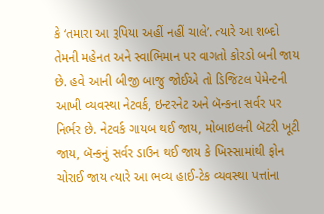કે ‘તમારા આ રૂપિયા અહીં નહીં ચાલે’. ત્યારે આ શબ્દો તેમની મહેનત અને સ્વાભિમાન પર વાગતો કોરડો બની જાય છે. હવે આની બીજી બાજુ જોઈએ તો ડિજિટલ પેમેન્ટની આખી વ્યવસ્થા નેટવર્ક, ઇન્ટરનેટ અને બૅન્કના સર્વર પર નિર્ભર છે. નેટવર્ક ગાયબ થઈ જાય, મોબાઇલની બૅટરી ખૂટી જાય, બૅન્કનું સર્વર ડાઉન થઈ જાય કે ખિસ્સામાંથી ફોન ચોરાઈ જાય ત્યારે આ ભવ્ય હાઈ-ટેક વ્યવસ્થા પત્તાંના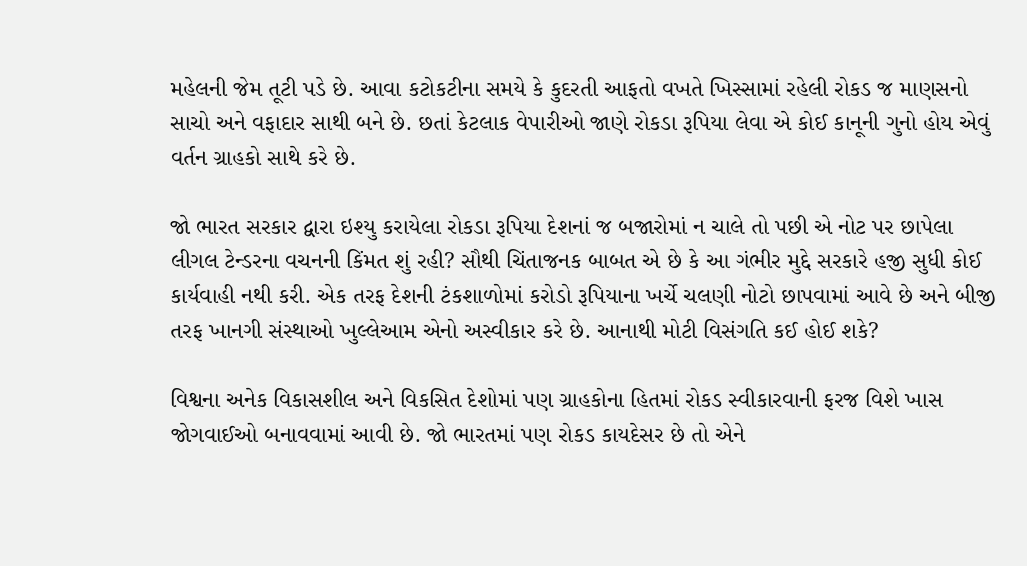મહેલની જેમ તૂટી પડે છે. આવા કટોકટીના સમયે કે કુદરતી આફતો વખતે ખિસ્સામાં રહેલી રોકડ જ માણસનો સાચો અને વફાદાર સાથી બને છે. છતાં કેટલાક વેપારીઓ જાણે રોકડા રૂપિયા લેવા એ કોઈ કાનૂની ગુનો હોય એવું વર્તન ગ્રાહકો સાથે કરે છે.

જો ભારત સરકાર દ્વારા ઇશ્યુ કરાયેલા રોકડા રૂપિયા દેશનાં જ બજારોમાં ન ચાલે તો પછી એ નોટ પર છાપેલા લીગલ ટેન્ડરના વચનની કિંમત શું રહી? સૌથી ચિંતાજનક બાબત એ છે કે આ ગંભીર મુદ્દે સરકારે હજી સુધી કોઈ કાર્યવાહી નથી કરી. એક તરફ દેશની ટંકશાળોમાં કરોડો રૂપિયાના ખર્ચે ચલણી નોટો છાપવામાં આવે છે અને બીજી તરફ ખાનગી સંસ્થાઓ ખુલ્લેઆમ એનો અસ્વીકાર કરે છે. આનાથી મોટી વિસંગતિ કઈ હોઈ શકે?

વિશ્વના અનેક વિકાસશીલ અને વિકસિત દેશોમાં પણ ગ્રાહકોના હિતમાં રોકડ સ્વીકારવાની ફરજ વિશે ખાસ જોગવાઈઓ બનાવવામાં આવી છે. જો ભારતમાં પણ રોકડ કાયદેસર છે તો એને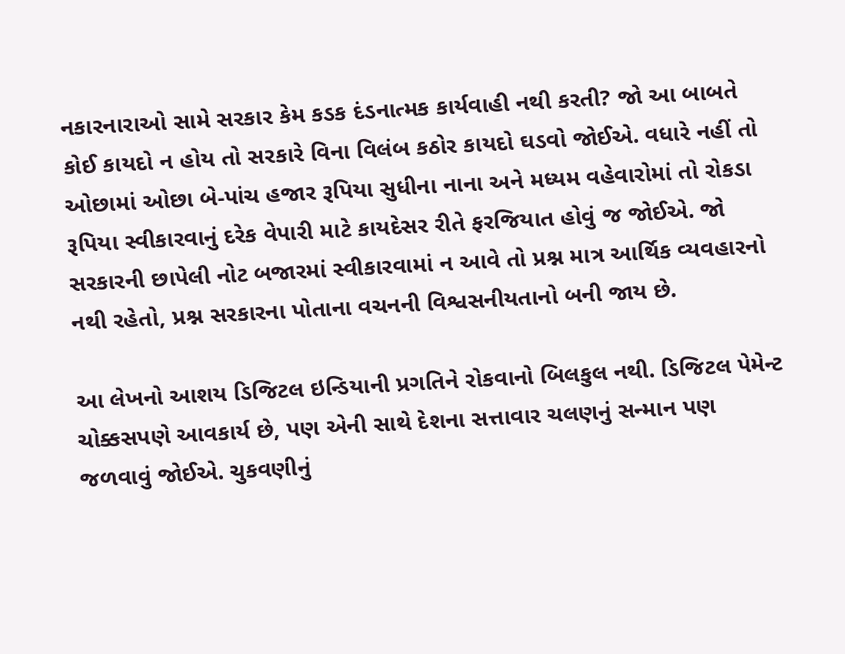નકારનારાઓ સામે સરકાર કેમ કડક દંડનાત્મક કાર્યવાહી નથી કરતી? જો આ બાબતે કોઈ કાયદો ન હોય તો સરકારે વિના વિલંબ કઠોર કાયદો ઘડવો જોઈએ. વધારે નહીં તો ઓછામાં ઓછા બે-પાંચ હજાર રૂપિયા સુધીના નાના અને મધ્યમ વહેવારોમાં તો રોકડા રૂપિયા સ્વીકારવાનું દરેક વેપારી માટે કાયદેસર રીતે ફરજિયાત હોવું જ જોઈએ. જો સરકારની છાપેલી નોટ બજારમાં સ્વીકારવામાં ન આવે તો પ્રશ્ન માત્ર આર્થિક વ્યવહારનો નથી રહેતો, પ્રશ્ન સરકારના પોતાના વચનની વિશ્વસનીયતાનો બની જાય છે.

આ લેખનો આશય ડિજિટલ ઇન્ડિયાની પ્રગતિને રોકવાનો બિલકુલ નથી. ડિજિટલ પેમેન્ટ ચોક્કસપણે આવકાર્ય છે, પણ એની સાથે દેશના સત્તાવાર ચલણનું સન્માન પણ જળવાવું જોઈએ. ચુકવણીનું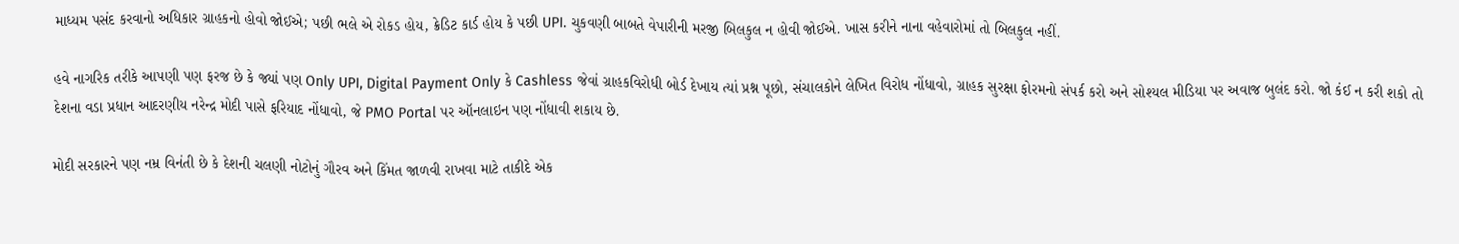માધ્યમ પસંદ કરવાનો અધિકાર ગ્રાહકનો હોવો જોઈએ; પછી ભલે એ રોકડ હોય, ક્રેડિટ કાર્ડ હોય કે પછી UPI. ચુકવણી બાબતે વેપારીની મરજી બિલકુલ ન હોવી જોઈએ. ખાસ કરીને નાના વહેવારોમાં તો બિલકુલ નહીં.

હવે નાગરિક તરીકે આપણી પણ ફરજ છે કે જ્યાં પણ Only UPI, Digital Payment Only કે Cashless જેવાં ગ્રાહકવિરોધી બોર્ડ દેખાય ત્યાં પ્રશ્ન પૂછો, સંચાલકોને લેખિત વિરોધ નોંધાવો, ગ્રાહક સુરક્ષા ફોરમનો સંપર્ક કરો અને સોશ્યલ મીડિયા પર અવાજ બુલંદ કરો. જો કંઈ ન કરી શકો તો દેશના વડા પ્રધાન આદરણીય નરેન્દ્ર મોદી પાસે ફરિયાદ નોંધાવો, જે PMO Portal પર ઑનલાઇન પણ નોંધાવી શકાય છે.

મોદી સરકારને પણ નમ્ર વિનંતી છે કે દેશની ચલણી નોટોનું ગૌરવ અને કિંમત જાળવી રાખવા માટે તાકીદે એક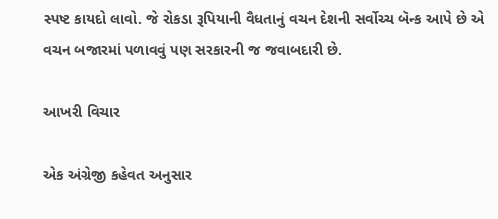સ્પષ્ટ કાયદો લાવો. જે રોકડા રૂપિયાની વૈધતાનું વચન દેશની સર્વોચ્ચ બૅન્ક આપે છે એ વચન બજારમાં પળાવવું પણ સરકારની જ જવાબદારી છે.

આખરી વિચાર

એક અંગ્રેજી કહેવત અનુસાર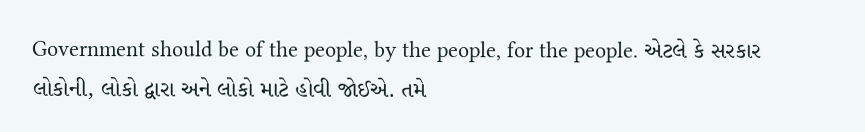Government should be of the people, by the people, for the people. એટલે કે સરકાર લોકોની, લોકો દ્વારા અને લોકો માટે હોવી જોઈએ. તમે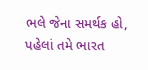ભલે જેના સમર્થક હો, પહેલાં તમે ભારત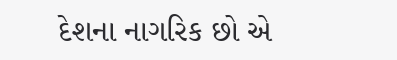દેશના નાગરિક છો એ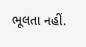ભૂલતા નહીં.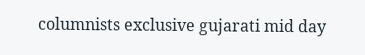columnists exclusive gujarati mid day